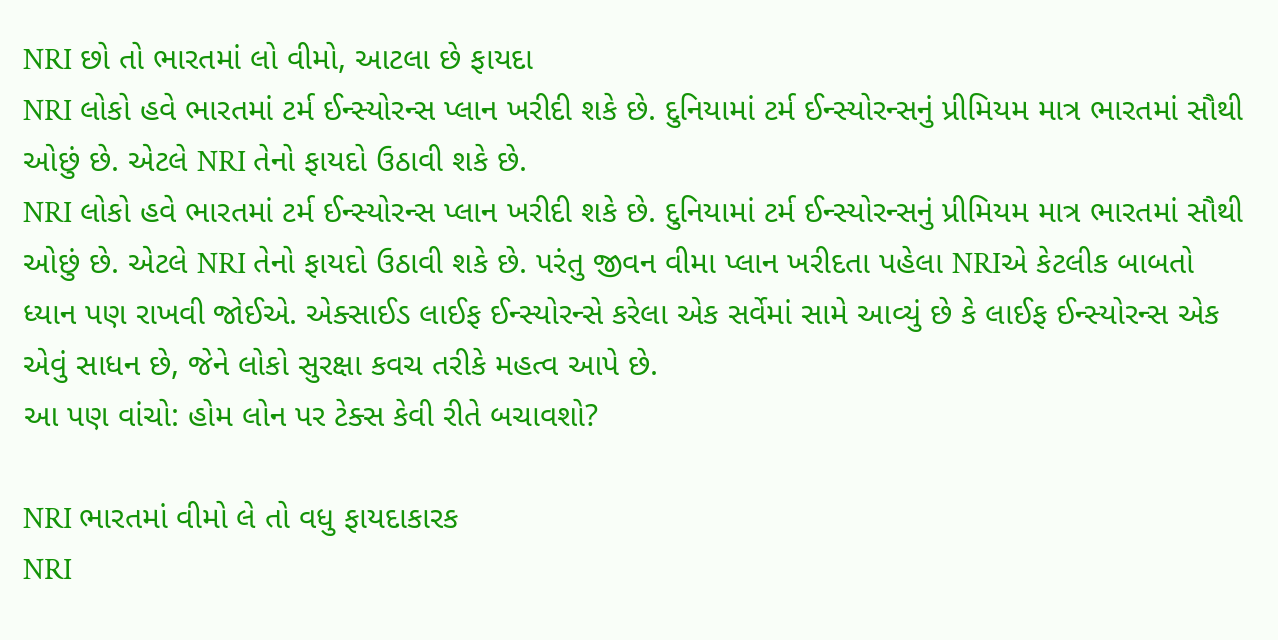NRI છો તો ભારતમાં લો વીમો, આટલા છે ફાયદા
NRI લોકો હવે ભારતમાં ટર્મ ઈન્સ્યોરન્સ પ્લાન ખરીદી શકે છે. દુનિયામાં ટર્મ ઈન્સ્યોરન્સનું પ્રીમિયમ માત્ર ભારતમાં સૌથી ઓછું છે. એટલે NRI તેનો ફાયદો ઉઠાવી શકે છે.
NRI લોકો હવે ભારતમાં ટર્મ ઈન્સ્યોરન્સ પ્લાન ખરીદી શકે છે. દુનિયામાં ટર્મ ઈન્સ્યોરન્સનું પ્રીમિયમ માત્ર ભારતમાં સૌથી ઓછું છે. એટલે NRI તેનો ફાયદો ઉઠાવી શકે છે. પરંતુ જીવન વીમા પ્લાન ખરીદતા પહેલા NRIએ કેટલીક બાબતો ધ્યાન પણ રાખવી જોઈએ. એક્સાઈડ લાઈફ ઈન્સ્યોરન્સે કરેલા એક સર્વેમાં સામે આવ્યું છે કે લાઈફ ઈન્સ્યોરન્સ એક એવું સાધન છે, જેને લોકો સુરક્ષા કવચ તરીકે મહત્વ આપે છે.
આ પણ વાંચો: હોમ લોન પર ટેક્સ કેવી રીતે બચાવશો?

NRI ભારતમાં વીમો લે તો વધુ ફાયદાકારક
NRI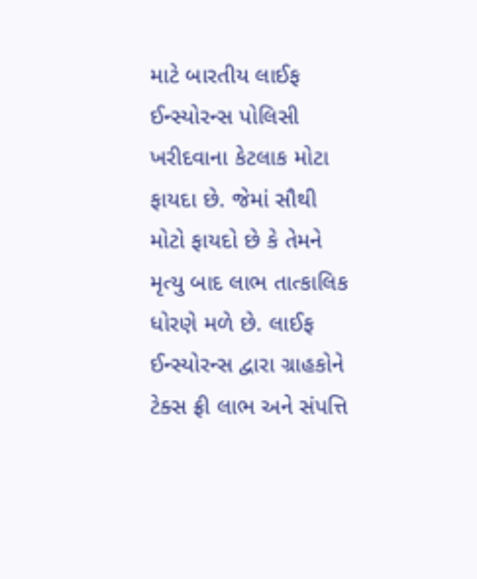માટે બારતીય લાઈફ ઈન્સ્યોરન્સ પોલિસી ખરીદવાના કેટલાક મોટા ફાયદા છે. જેમાં સૌથી મોટો ફાયદો છે કે તેમને મૃત્યુ બાદ લાભ તાત્કાલિક ધોરણે મળે છે. લાઈફ ઈન્સ્યોરન્સ દ્વારા ગ્રાહકોને ટેક્સ ફ્રી લાભ અને સંપત્તિ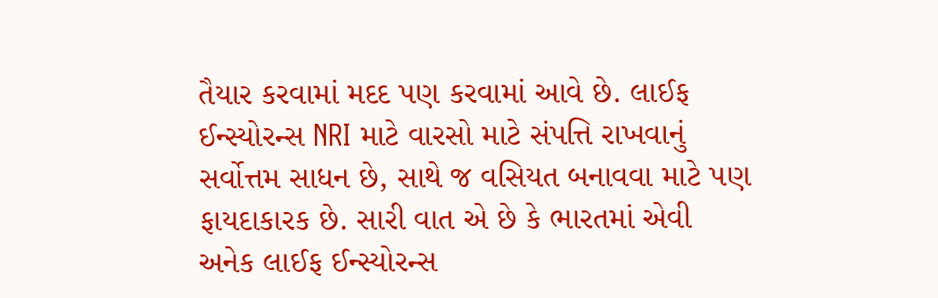તૈયાર કરવામાં મદદ પણ કરવામાં આવે છે. લાઈફ ઈન્સ્યોરન્સ NRI માટે વારસો માટે સંપત્તિ રાખવાનું સર્વોત્તમ સાધન છે, સાથે જ વસિયત બનાવવા માટે પણ ફાયદાકારક છે. સારી વાત એ છે કે ભારતમાં એવી અનેક લાઈફ ઈન્સ્યોરન્સ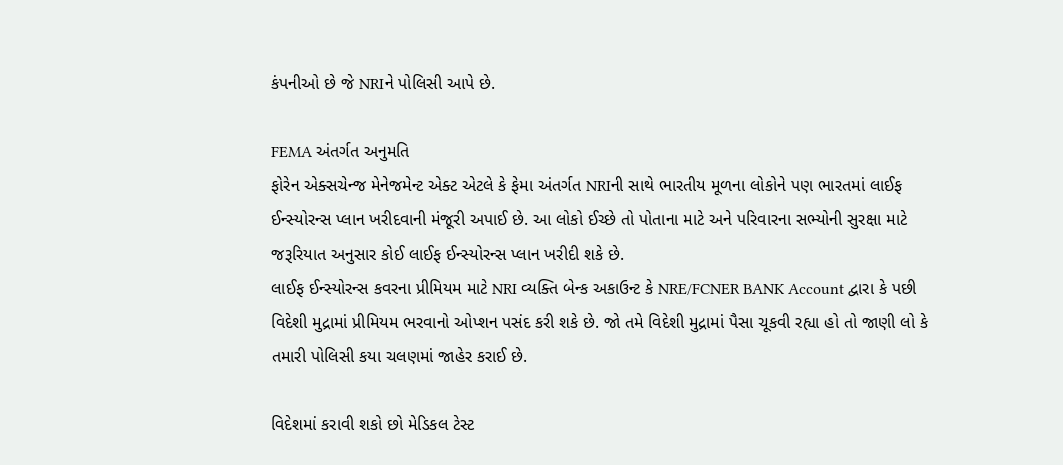કંપનીઓ છે જે NRIને પોલિસી આપે છે.

FEMA અંતર્ગત અનુમતિ
ફોરેન એક્સચેન્જ મેનેજમેન્ટ એક્ટ એટલે કે ફેમા અંતર્ગત NRIની સાથે ભારતીય મૂળના લોકોને પણ ભારતમાં લાઈફ ઈન્સ્યોરન્સ પ્લાન ખરીદવાની મંજૂરી અપાઈ છે. આ લોકો ઈચ્છે તો પોતાના માટે અને પરિવારના સભ્યોની સુરક્ષા માટે જરૂરિયાત અનુસાર કોઈ લાઈફ ઈન્સ્યોરન્સ પ્લાન ખરીદી શકે છે.
લાઈફ ઈન્સ્યોરન્સ કવરના પ્રીમિયમ માટે NRI વ્યક્તિ બેન્ક અકાઉન્ટ કે NRE/FCNER BANK Account દ્વારા કે પછી વિદેશી મુદ્રામાં પ્રીમિયમ ભરવાનો ઓપ્શન પસંદ કરી શકે છે. જો તમે વિદેશી મુદ્રામાં પૈસા ચૂકવી રહ્યા હો તો જાણી લો કે તમારી પોલિસી કયા ચલણમાં જાહેર કરાઈ છે.

વિદેશમાં કરાવી શકો છો મેડિકલ ટેસ્ટ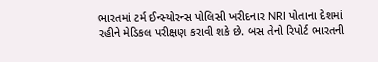ભારતમાં ટર્મ ઈન્સ્યોરન્સ પોલિસી ખરીદનાર NRI પોતાના દેશમાં રહીને મેડિકલ પરીક્ષણ કરાવી શકે છે. બસ તેનો રિપોર્ટ ભારતની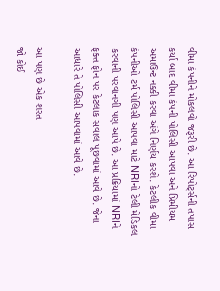વીમા કંપનીને મોકલવો જરૂરી છે. આ રિપોર્ટ્સની તપાસ કર્યા બાદ વીમા કંપની પોલિસી આપવા અને પ્રિમીયમ અમાઉન્ટ નક્કી કરવા અંગે નિર્ણય કરશે. કેટલીક વીમા કંપનીઓ ટર્મ પોલિસી આપવા માટે NRIનો ટેલી મેડિકલ કરવાની પરવાનગી પણ આપે છે. આ પ્રક્રિયામાં NRIને ફક્ત ફોન પર કેટલાક સવાલ પૂછવામાં આવે છે. જેના આધારે તે પોલિસી આપવામાં આવે છે.

આ પણ છે એક શરત
જો કોઈ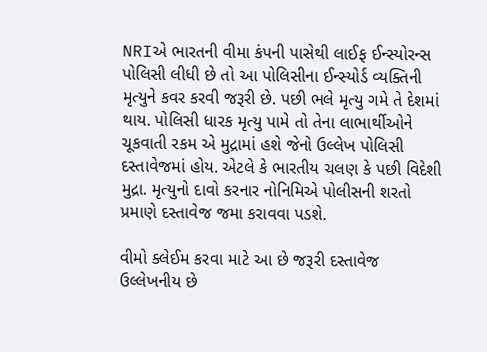NRIએ ભારતની વીમા કંપની પાસેથી લાઈફ ઈન્સ્યોરન્સ પોલિસી લીધી છે તો આ પોલિસીના ઈન્સ્યોર્ડ વ્યક્તિની મૃત્યુને કવર કરવી જરૂરી છે. પછી ભલે મૃત્યુ ગમે તે દેશમાં થાય. પોલિસી ધારક મૃત્યુ પામે તો તેના લાભાર્થીઓને ચૂકવાતી રકમ એ મુદ્રામાં હશે જેનો ઉલ્લેખ પોલિસી દસ્તાવેજમાં હોય. એટલે કે ભારતીય ચલણ કે પછી વિદેશી મુદ્રા. મૃત્યુનો દાવો કરનાર નોનિમિએ પોલીસની શરતો પ્રમાણે દસ્તાવેજ જમા કરાવવા પડશે.

વીમો ક્લેઈમ કરવા માટે આ છે જરૂરી દસ્તાવેજ
ઉલ્લેખનીય છે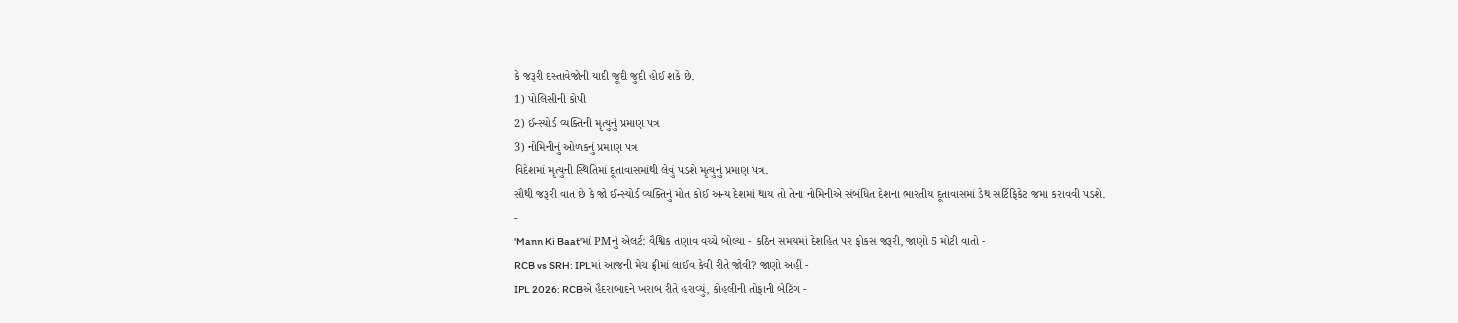કે જરૂરી દસ્તાવેજોની યાદી જૂદી જુદી હોઈ શકે છે.
1) પોલિસીની કોપી
2) ઈન્સ્યોર્ડ વ્યક્તિની મૃત્યુનું પ્રમાણ પત્ર
3) નોમિનીનું ઓળકનું પ્રમાણ પત્ર
વિદેશમાં મૃત્યુની સ્થિતિમાં દૂતાવાસમાંથી લેવું પડશે મૃત્યુનું પ્રમાણ પત્ર.
સૌથી જરૂરી વાત છે કે જો ઈન્સ્યોર્ડ વ્યક્તિનું મોત કોઈ અન્ય દેશમાં થાય તો તેના નોમિનીએ સંબંધિત દેશના ભારતીય દૂતાવાસમાં ડેથ સર્ટિફિકેટ જમા કરાવવી પડશે.
-
'Mann Ki Baat'માં PMનું એલર્ટ: વૈશ્વિક તણાવ વચ્ચે બોલ્યા - કઠિન સમયમાં દેશહિત પર ફોકસ જરૂરી, જાણો 5 મોટી વાતો -
RCB vs SRH: IPLમાં આજની મેચ ફ્રીમાં લાઈવ કેવી રીતે જોવી? જાણો અહીં -
IPL 2026: RCBએ હૈદરાબાદને ખરાબ રીતે હરાવ્યું, કોહલીની તોફાની બેટિંગ -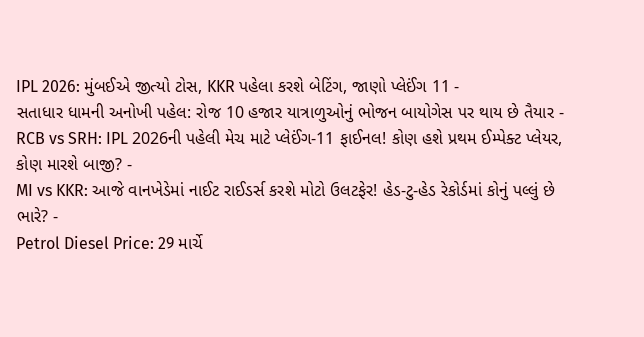IPL 2026: મુંબઈએ જીત્યો ટોસ, KKR પહેલા કરશે બેટિંગ, જાણો પ્લેઈંગ 11 -
સતાધાર ધામની અનોખી પહેલ: રોજ 10 હજાર યાત્રાળુઓનું ભોજન બાયોગેસ પર થાય છે તૈયાર -
RCB vs SRH: IPL 2026ની પહેલી મેચ માટે પ્લેઈંગ-11 ફાઈનલ! કોણ હશે પ્રથમ ઈમ્પેક્ટ પ્લેયર, કોણ મારશે બાજી? -
MI vs KKR: આજે વાનખેડેમાં નાઈટ રાઈડર્સ કરશે મોટો ઉલટફેર! હેડ-ટુ-હેડ રેકોર્ડમાં કોનું પલ્લું છે ભારે? -
Petrol Diesel Price: 29 માર્ચે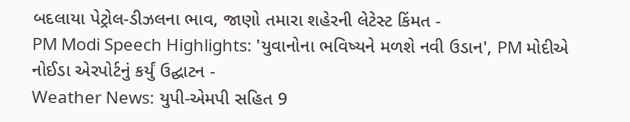બદલાયા પેટ્રોલ-ડીઝલના ભાવ, જાણો તમારા શહેરની લેટેસ્ટ કિંમત -
PM Modi Speech Highlights: 'યુવાનોના ભવિષ્યને મળશે નવી ઉડાન', PM મોદીએ નોઈડા એરપોર્ટનું કર્યું ઉદ્ઘાટન -
Weather News: યુપી-એમપી સહિત 9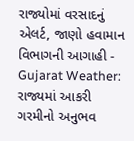રાજ્યોમાં વરસાદનું એલર્ટ, જાણો હવામાન વિભાગની આગાહી -
Gujarat Weather: રાજ્યમાં આકરી ગરમીનો અનુભવ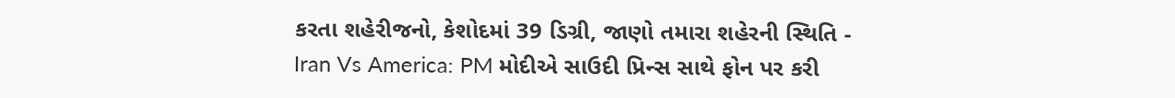કરતા શહેરીજનો, કેશોદમાં 39 ડિગ્રી, જાણો તમારા શહેરની સ્થિતિ -
Iran Vs America: PM મોદીએ સાઉદી પ્રિન્સ સાથે ફોન પર કરી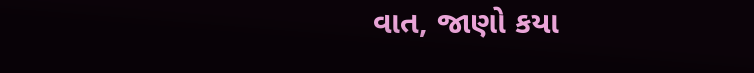વાત, જાણો કયા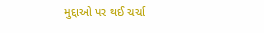મુદ્દાઓ પર થઈ ચર્ચા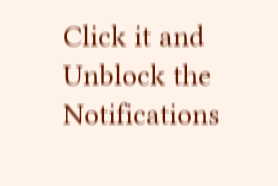Click it and Unblock the Notifications